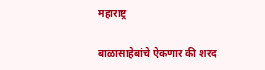महाराष्ट्र

बाळासाहेबांचे ऐकणार की शरद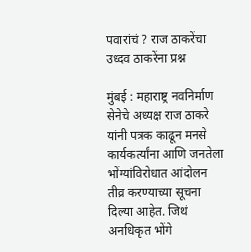पवारांचं ? राज ठाकरेंचा उध्दव ठाकरेंना प्रश्न

मुंबई : महाराष्ट्र नवनिर्माण सेनेचे अध्यक्ष राज ठाकरे यांनी पत्रक काढून मनसे कार्यकर्त्यांना आणि जनतेला भोंग्यांविरोधात आंदोलन तीव्र करण्याच्या सूचना दिल्या आहेत. जिथं अनधिकृत भोंगे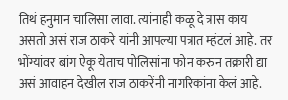तिथं हनुमान चालिसा लावा. त्यांनाही कळू दे त्रास काय असतो असं राज ठाकरे यांनी आपल्या पत्रात म्हंटलं आहे. तर  भोंग्यांवर बांग ऐकू येताच पोलिसांना फोन करुन तक्रारी द्या असं आवाहन देखील राज ठाकरेंनी नागरिकांना केलं आहे.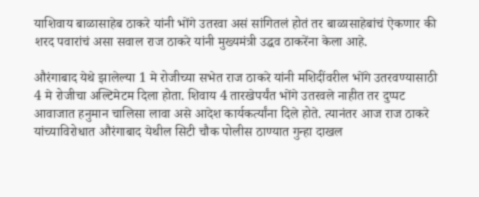याशिवाय बाळासाहेब ठाकरे यांनी भोंगे उतरवा असं सांगितलं होतं तर बाळासाहेबांचं ऐकणार की शरद पवारांचं असा सवाल राज ठाकरे यांनी मुख्यमंत्री उद्धव ठाकरेंना केला आहे.

औरंगाबाद येथे झालेल्या 1 मे रोजीच्या सभेत राज ठाकरे यांनी मशिदींवरील भोंगे उतरवण्यासाठी 4 मे रोजीचा अल्टिमेटम दिला होता. शिवाय 4 तारखेपर्यंत भोंगे उतरवले नाहीत तर दुप्पट आवाजात हनुमान चालिसा लावा असे आदेश कार्यकर्त्यांना दिले होते. त्यानंतर आज राज ठाकरे यांच्याविरोधात औरंगाबाद येथील सिटी चौक पोलीस ठाण्यात गुन्हा दाखल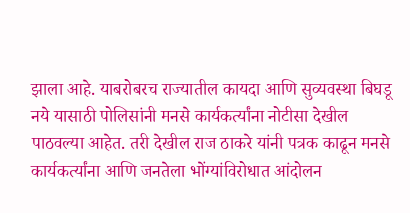झाला आहे. याबरोबरच राज्यातील कायदा आणि सुव्यवस्था बिघडू नये यासाठी पोलिसांनी मनसे कार्यकर्त्यांना नोटीसा देखील पाठवल्या आहेत. तरी देखील राज ठाकरे यांनी पत्रक काढून मनसे कार्यकर्त्यांना आणि जनतेला भोंग्यांविरोधात आंदोलन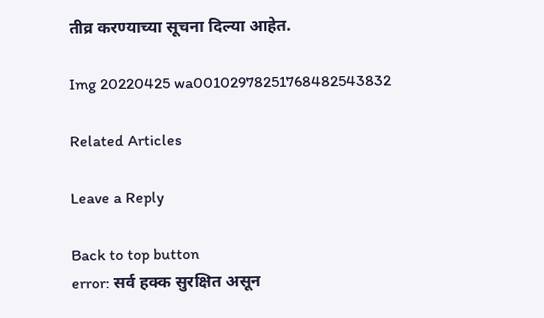तीव्र करण्याच्या सूचना दिल्या आहेत.

Img 20220425 wa00102978251768482543832

Related Articles

Leave a Reply

Back to top button
error: सर्व हक्क सुरक्षित असून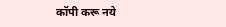कॉपी करू नये